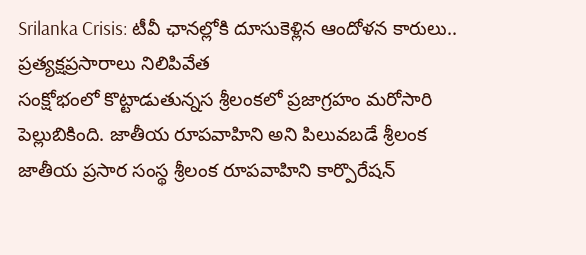Srilanka Crisis: టీవీ ఛానల్లోకి దూసుకెళ్లిన ఆందోళన కారులు.. ప్రత్యక్షప్రసారాలు నిలిపివేత
సంక్షోభంలో కొట్టాడుతున్నస శ్రీలంకలో ప్రజాగ్రహం మరోసారి పెల్లుబికింది. జాతీయ రూపవాహిని అని పిలువబడే శ్రీలంక జాతీయ ప్రసార సంస్థ శ్రీలంక రూపవాహిని కార్పొరేషన్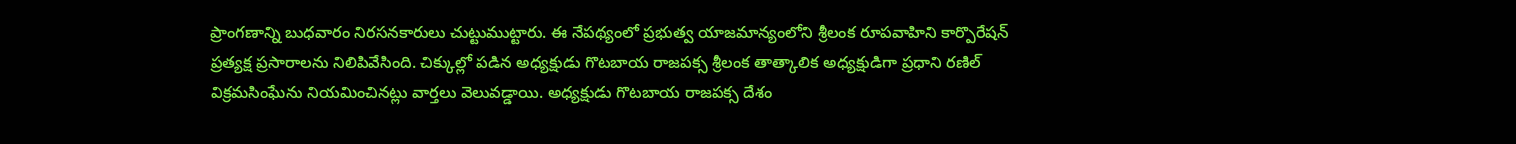ప్రాంగణాన్ని బుధవారం నిరసనకారులు చుట్టుముట్టారు. ఈ నేపథ్యంలో ప్రభుత్వ యాజమాన్యంలోని శ్రీలంక రూపవాహిని కార్పొరేషన్ ప్రత్యక్ష ప్రసారాలను నిలిపివేసింది. చిక్కుల్లో పడిన అధ్యక్షుడు గొటబాయ రాజపక్స శ్రీలంక తాత్కాలిక అధ్యక్షుడిగా ప్రధాని రణిల్ విక్రమసింఘేను నియమించినట్లు వార్తలు వెలువడ్డాయి. అధ్యక్షుడు గొటబాయ రాజపక్స దేశం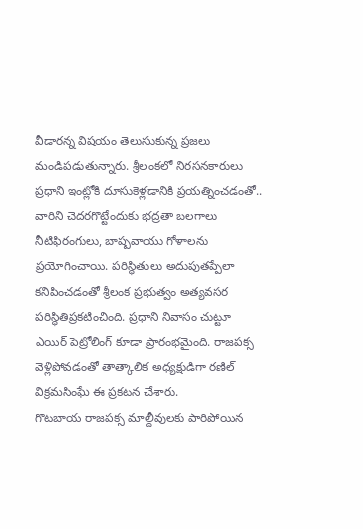వీడారన్న విషయం తెలుసుకున్న ప్రజలు మండిపడుతున్నారు. శ్రీలంకలో నిరసనకారులు ప్రధాని ఇంట్లోకి దూసుకెళ్లడానికి ప్రయత్నించడంతో.. వారిని చెదరగొట్టేందుకు భద్రతా బలగాలు నీటిఫిరంగులు, బాష్పవాయు గోళాలను ప్రయోగించాయి. పరిస్థితులు అదుపుతప్పేలా కనిపించడంతో శ్రీలంక ప్రభుత్వం అత్యవసర పరిస్థితిప్రకటించింది. ప్రధాని నివాసం చుట్టూ ఎయిర్ పెట్రోలింగ్ కూడా ప్రారంభమైంది. రాజపక్స వెళ్లిపోవడంతో తాత్కాలిక అధ్యక్షుడిగా రణిల్ విక్రమసింఘే ఈ ప్రకటన చేశారు.
గొటబాయ రాజపక్స మాల్దీవులకు పారిపోయిన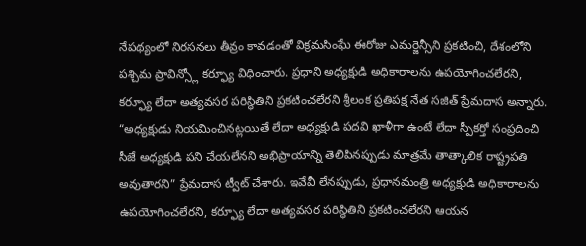నేపథ్యంలో నిరసనలు తీవ్రం కావడంతో విక్రమసింఘే ఈరోజు ఎమర్జెన్సీని ప్రకటించి, దేశంలోని పశ్చిమ ప్రావిన్స్లో కర్ఫ్యూ విధించారు. ప్రధాని అధ్యక్షుడి అధికారాలను ఉపయోగించలేరని, కర్ఫ్యూ లేదా అత్యవసర పరిస్థితిని ప్రకటించలేరని శ్రీలంక ప్రతిపక్ష నేత సజిత్ ప్రేమదాస అన్నారు. “అధ్యక్షుడు నియమించినట్లయితే లేదా అధ్యక్షుడి పదవి ఖాళీగా ఉంటే లేదా స్పీకర్తో సంప్రదించి సీజే అధ్యక్షుడి పని చేయలేనని అభిప్రాయాన్ని తెలిపినప్పుడు మాత్రమే తాత్కాలిక రాష్ట్రపతి అవుతారని” ప్రేమదాస ట్వీట్ చేశారు. ఇవేవీ లేనప్పుడు, ప్రధానమంత్రి అధ్యక్షుడి అధికారాలను ఉపయోగించలేరని, కర్ఫ్యూ లేదా అత్యవసర పరిస్థితిని ప్రకటించలేరని ఆయన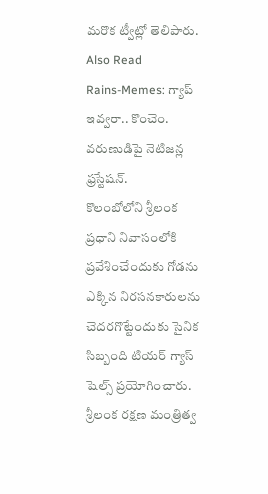మరొక ట్వీట్లో తెలిపారు.
Also Read
Rains-Memes: గ్యాప్ ఇవ్వరా.. కొంచెం. వరుణుడిపై నెటిజన్ల ఫ్రస్టేషన్.
కొలంబోలోని శ్రీలంక ప్రధాని నివాసంలోకి ప్రవేశించేందుకు గోడను ఎక్కిన నిరసనకారులను చెదరగొట్టేందుకు సైనిక సిబ్బంది టియర్ గ్యాస్ షెల్స్ ప్రయోగించారు. శ్రీలంక రక్షణ మంత్రిత్వ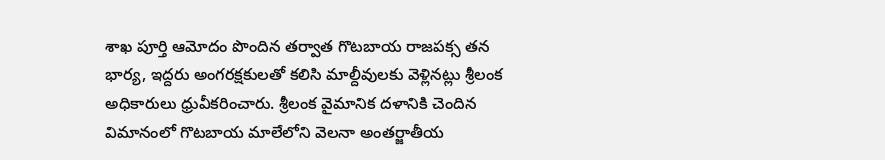శాఖ పూర్తి ఆమోదం పొందిన తర్వాత గొటబాయ రాజపక్స తన భార్య, ఇద్దరు అంగరక్షకులతో కలిసి మాల్దీవులకు వెళ్లినట్లు శ్రీలంక అధికారులు ధ్రువీకరించారు. శ్రీలంక వైమానిక దళానికి చెందిన విమానంలో గొటబాయ మాలేలోని వెలనా అంతర్జాతీయ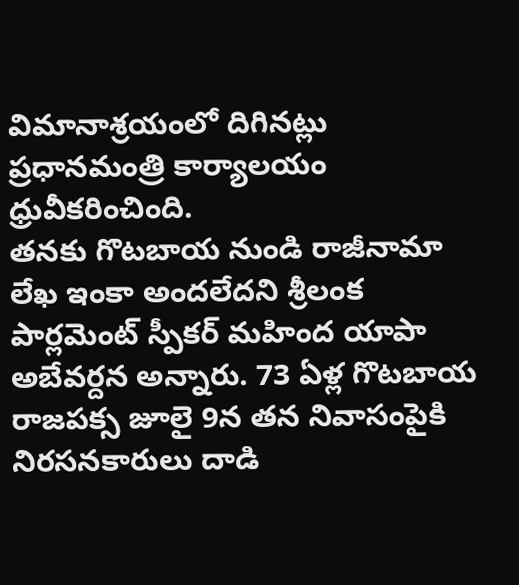విమానాశ్రయంలో దిగినట్లు ప్రధానమంత్రి కార్యాలయం ధ్రువీకరించింది.
తనకు గొటబాయ నుండి రాజీనామా లేఖ ఇంకా అందలేదని శ్రీలంక పార్లమెంట్ స్పీకర్ మహింద యాపా అబేవర్దన అన్నారు. 73 ఏళ్ల గొటబాయ రాజపక్స జూలై 9న తన నివాసంపైకి నిరసనకారులు దాడి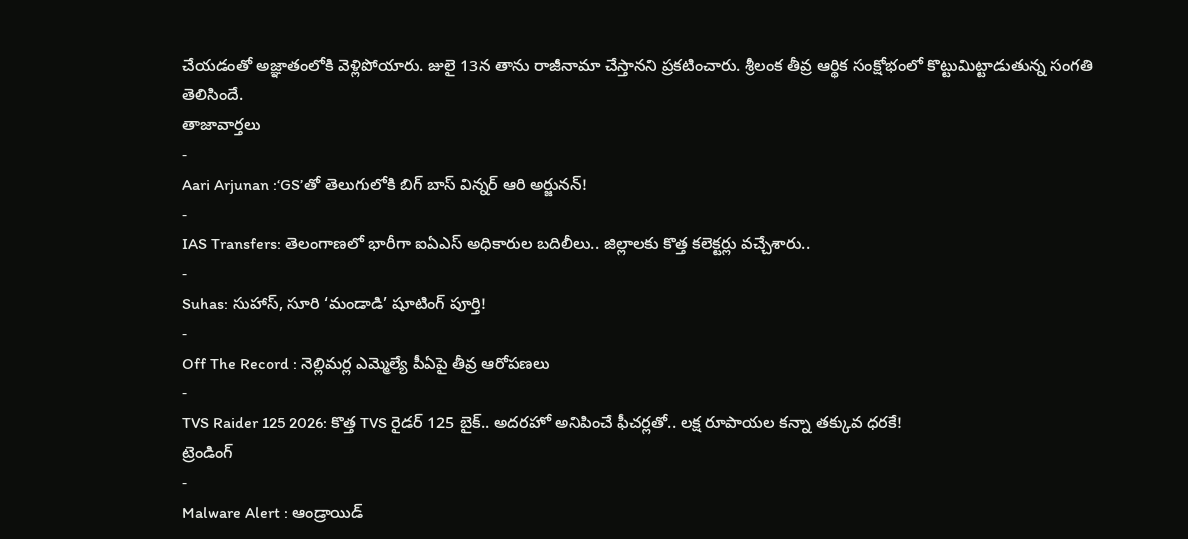చేయడంతో అజ్ఞాతంలోకి వెళ్లిపోయారు. జులై 13న తాను రాజీనామా చేస్తానని ప్రకటించారు. శ్రీలంక తీవ్ర ఆర్థిక సంక్షోభంలో కొట్టుమిట్టాడుతున్న సంగతి తెలిసిందే.
తాజావార్తలు
-
Aari Arjunan :‘GS’తో తెలుగులోకి బిగ్ బాస్ విన్నర్ ఆరి అర్జునన్!
-
IAS Transfers: తెలంగాణలో భారీగా ఐఏఎస్ అధికారుల బదిలీలు.. జిల్లాలకు కొత్త కలెక్టర్లు వచ్చేశారు..
-
Suhas: సుహాస్, సూరి ‘మండాడి’ షూటింగ్ పూర్తి!
-
Off The Record : నెల్లిమర్ల ఎమ్మెల్యే పీఏపై తీవ్ర ఆరోపణలు
-
TVS Raider 125 2026: కొత్త TVS రైడర్ 125 బైక్.. అదరహో అనిపించే ఫీచర్లతో.. లక్ష రూపాయల కన్నా తక్కువ ధరకే!
ట్రెండింగ్
-
Malware Alert : ఆండ్రాయిడ్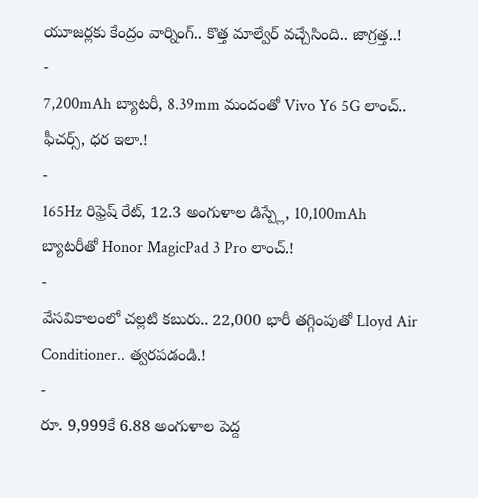యూజర్లకు కేంద్రం వార్నింగ్.. కొత్త మాల్వేర్ వచ్చేసింది.. జాగ్రత్త..!
-
7,200mAh బ్యాటరీ, 8.39mm మందంతో Vivo Y6 5G లాంచ్.. ఫీచర్స్, ధర ఇలా.!
-
165Hz రిఫ్రెష్ రేట్, 12.3 అంగుళాల డిస్ప్లే, 10,100mAh బ్యాటరీతో Honor MagicPad 3 Pro లాంచ్.!
-
వేసవికాలంలో చల్లటి కబురు.. 22,000 భారీ తగ్గింపుతో Lloyd Air Conditioner.. త్వరపడండి.!
-
రూ. 9,999కే 6.88 అంగుళాల పెద్ద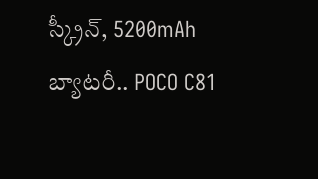స్క్రీన్, 5200mAh బ్యాటరీ.. POCO C81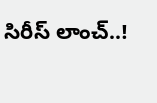సిరీస్ లాంచ్..!